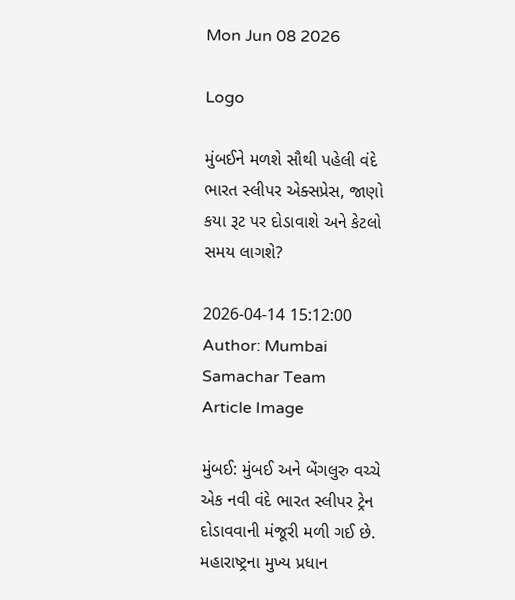Mon Jun 08 2026

Logo

મુંબઈને મળશે સૌથી પહેલી વંદે ભારત સ્લીપર એક્સપ્રેસ, જાણો કયા રૂટ પર દોડાવાશે અને કેટલો સમય લાગશે?

2026-04-14 15:12:00
Author: Mumbai Samachar Team
Article Image

મુંબઈ: મુંબઈ અને બેંગલુરુ વચ્ચે એક નવી વંદે ભારત સ્લીપર ટ્રેન દોડાવવાની મંજૂરી મળી ગઈ છે. મહારાષ્ટ્રના મુખ્ય પ્રધાન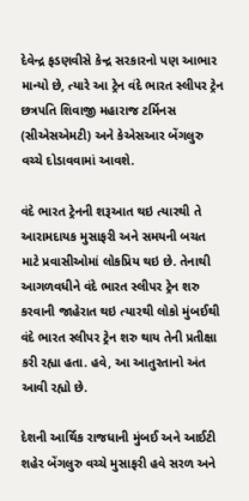દેવેન્દ્ર ફડણવીસે કેન્દ્ર સરકારનો પણ આભાર માન્યો છે, ત્યારે આ ટ્રેન વંદે ભારત સ્લીપર ટ્રેન છત્રપતિ શિવાજી મહારાજ ટર્મિનસ (સીએસએમટી) અને કેએસઆર બેંગલુરુ વચ્ચે દોડાવવામાં આવશે.

વંદે ભારત ટ્રેનની શરૂઆત થઇ ત્યારથી તે આરામદાયક મુસાફરી અને સમયની બચત માટે પ્રવાસીઓમાં લોકપ્રિય થઇ છે. તેનાથી આગળવધીને વંદે ભારત સ્લીપર ટ્રેન શરુ કરવાની જાહેરાત થઇ ત્યારથી લોકો મુંબઈથી વંદે ભારત સ્લીપર ટ્રેન શરુ થાય તેની પ્રતીક્ષા કરી રહ્યા હતા. હવે, આ આતુરતાનો અંત આવી રહ્યો છે.

દેશની આર્થિક રાજધાની મુંબઈ અને આઈટી શહેર બેંગલુરુ વચ્ચે મુસાફરી હવે સરળ અને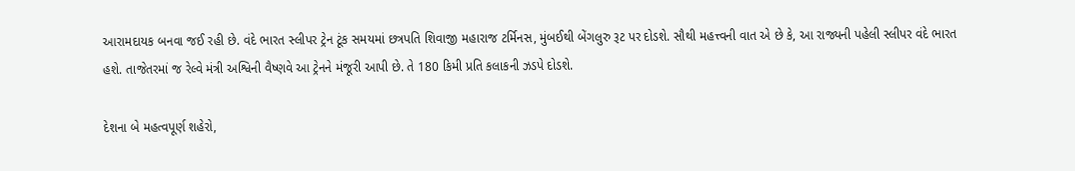આરામદાયક બનવા જઈ રહી છે. વંદે ભારત સ્લીપર ટ્રેન ટૂંક સમયમાં છત્રપતિ શિવાજી મહારાજ ટર્મિનસ, મુંબઈથી બેંગલુરુ રૂટ પર દોડશે. સૌથી મહત્ત્વની વાત એ છે કે, આ રાજ્યની પહેલી સ્લીપર વંદે ભારત હશે. તાજેતરમાં જ રેલ્વે મંત્રી અશ્વિની વૈષ્ણવે આ ટ્રેનને મંજૂરી આપી છે. તે 180 કિમી પ્રતિ કલાકની ઝડપે દોડશે.

દેશના બે મહત્વપૂર્ણ શહેરો,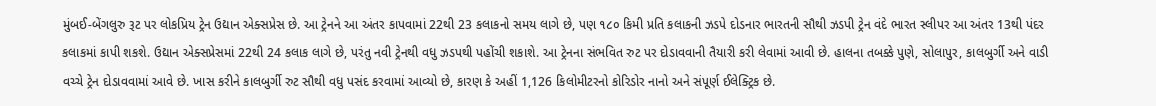મુંબઈ-બેંગલુરુ રૂટ પર લોકપ્રિય ટ્રેન ઉદ્યાન એક્સપ્રેસ છે. આ ટ્રેનને આ અંતર કાપવામાં 22થી 23 કલાકનો સમય લાગે છે, પણ ૧૮૦ કિમી પ્રતિ કલાકની ઝડપે દોડનાર ભારતની સૌથી ઝડપી ટ્રેન વંદે ભારત સ્લીપર આ અંતર 13થી પંદર કલાકમાં કાપી શકશે. ઉદ્યાન એક્સપ્રેસમાં 22થી 24 કલાક લાગે છે, પરંતુ નવી ટ્રેનથી વધુ ઝડપથી પહોંચી શકાશે. આ ટ્રેનના સંભવિત રુટ પર દોડાવવાની તૈયારી કરી લેવામાં આવી છે. હાલના તબક્કે પુણે, સોલાપુર, કાલબુર્ગી અને વાડી વચ્ચે ટ્રેન દોડાવવામાં આવે છે. ખાસ કરીને કાલબુર્ગી રુટ સૌથી વધુ પસંદ કરવામાં આવ્યો છે, કારણ કે અહીં 1,126 કિલોમીટરનો કોરિડોર નાનો અને સંપૂર્ણ ઈલેક્ટ્રિક છે.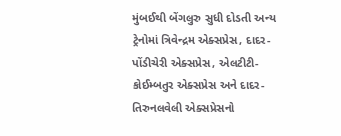મુંબઈથી બેંગલુરુ સુધી દોડતી અન્ય ટ્રેનોમાં ત્રિવેન્દ્રમ એક્સપ્રેસ, દાદર-પોંડીચેરી એક્સપ્રેસ, એલટીટી-કોઈમ્બતુર એક્સપ્રેસ અને દાદર-તિરુનલવેલી એક્સપ્રેસનો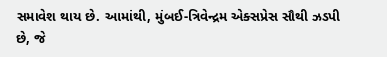સમાવેશ થાય છે. આમાંથી, મુંબઈ-ત્રિવેન્દ્રમ એક્સપ્રેસ સૌથી ઝડપી છે, જે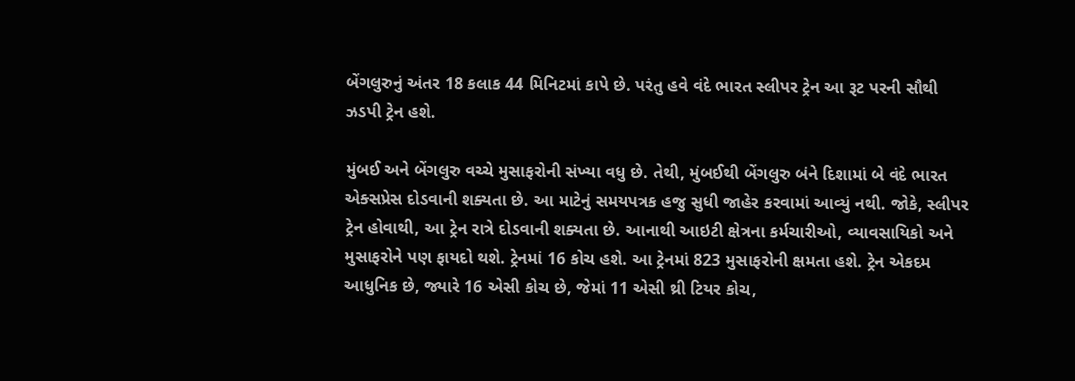બેંગલુરુનું અંતર 18 કલાક 44 મિનિટમાં કાપે છે. પરંતુ હવે વંદે ભારત સ્લીપર ટ્રેન આ રૂટ પરની સૌથી ઝડપી ટ્રેન હશે.

મુંબઈ અને બેંગલુરુ વચ્ચે મુસાફરોની સંખ્યા વધુ છે. તેથી, મુંબઈથી બેંગલુરુ બંને દિશામાં બે વંદે ભારત એક્સપ્રેસ દોડવાની શક્યતા છે. આ માટેનું સમયપત્રક હજુ સુધી જાહેર કરવામાં આવ્યું નથી. જોકે, સ્લીપર ટ્રેન હોવાથી, આ ટ્રેન રાત્રે દોડવાની શક્યતા છે. આનાથી આઇટી ક્ષેત્રના કર્મચારીઓ, વ્યાવસાયિકો અને મુસાફરોને પણ ફાયદો થશે. ટ્રેનમાં 16 કોચ હશે. આ ટ્રેનમાં 823 મુસાફરોની ક્ષમતા હશે. ટ્રેન એકદમ આધુનિક છે, જ્યારે 16 એસી કોચ છે, જેમાં 11 એસી થ્રી ટિયર કોચ,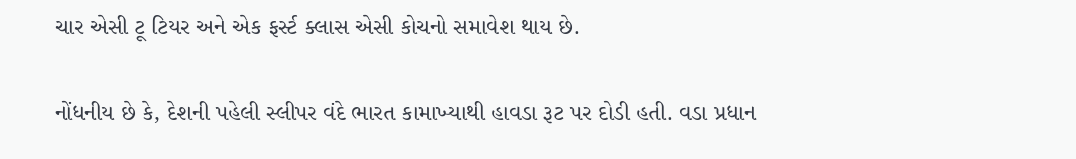ચાર એસી ટૂ ટિયર અને એક ફર્સ્ટ ક્લાસ એસી કોચનો સમાવેશ થાય છે.

નોંધનીય છે કે, દેશની પહેલી સ્લીપર વંદે ભારત કામાખ્યાથી હાવડા રૂટ પર દોડી હતી. વડા પ્રધાન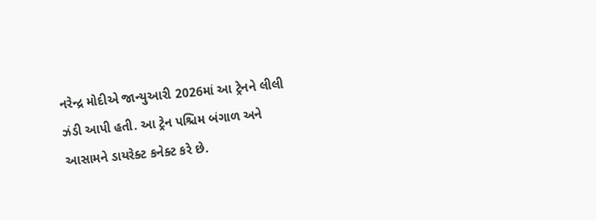નરેન્દ્ર મોદીએ જાન્યુઆરી 2026માં આ ટ્રેનને લીલી ઝંડી આપી હતી. આ ટ્રેન પશ્ચિમ બંગાળ અને આસામને ડાયરેક્ટ કનેક્ટ કરે છે.